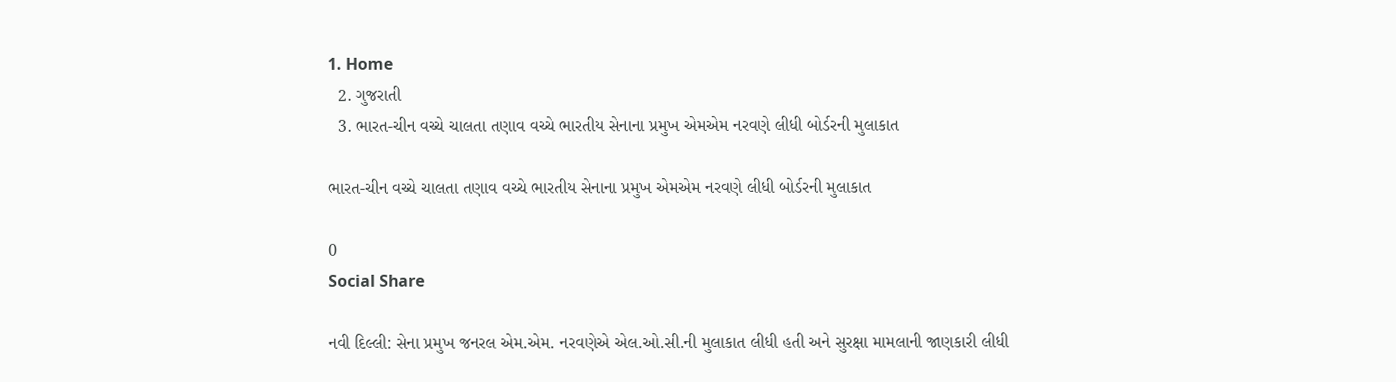1. Home
  2. ગુજરાતી
  3. ભારત-ચીન વચ્ચે ચાલતા તણાવ વચ્ચે ભારતીય સેનાના પ્રમુખ એમએમ નરવણે લીધી બોર્ડરની મુલાકાત

ભારત-ચીન વચ્ચે ચાલતા તણાવ વચ્ચે ભારતીય સેનાના પ્રમુખ એમએમ નરવણે લીધી બોર્ડરની મુલાકાત

0
Social Share

નવી દિલ્લી: સેના પ્રમુખ જનરલ એમ.એમ. નરવણેએ એલ.ઓ.સી.ની મુલાકાત લીધી હતી અને સુરક્ષા મામલાની જાણકારી લીધી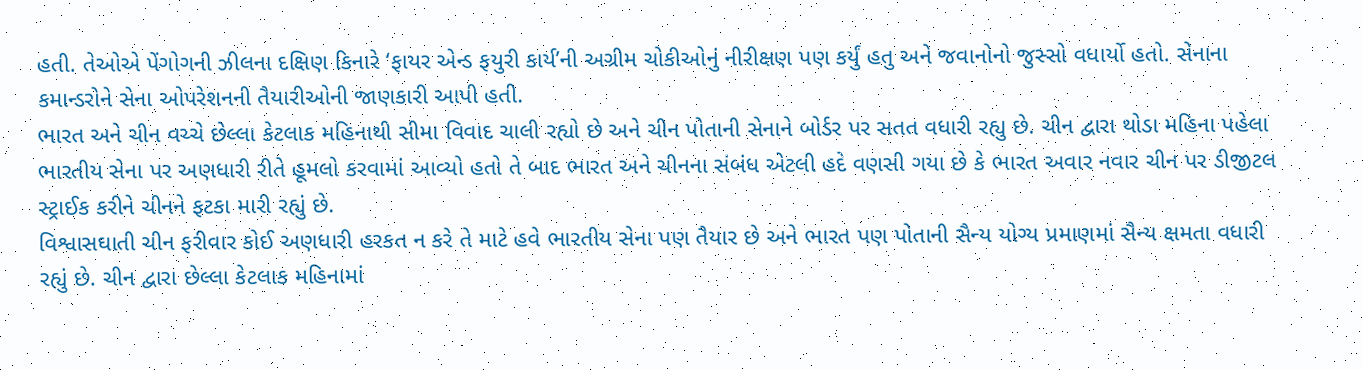હતી. તેઓએ પેંગોગની ઝીલના દક્ષિણ કિનારે ‘ફાયર એન્ડ ફયુરી કાર્ય’ની અગ્રીમ ચોકીઓનું નીરીક્ષણ પણ કર્યું હતુ અને જવાનોનો જુસ્સો વધાર્યો હતો. સેનાના કમાન્ડરોને સેના ઓપરેશનની તૈયારીઓની જાણકારી આપી હતી.
ભારત અને ચીન વચ્ચે છેલ્લા કેટલાક મહિનાથી સીમા વિવાદ ચાલી રહ્યો છે અને ચીન પોતાની સેનાને બોર્ડર પર સતત વધારી રહ્યુ છે. ચીન દ્વારા થોડા મહિના પહેલા ભારતીય સેના પર અણધારી રીતે હૂમલો કરવામાં આવ્યો હતો તે બાદ ભારત અને ચીનના સંબંધ એટલી હદે વણસી ગયા છે કે ભારત અવાર નવાર ચીન પર ડીજીટલ સ્ટ્રાઈક કરીને ચીનને ફટકા મારી રહ્યું છે.
વિશ્વાસઘાતી ચીન ફરીવાર કોઈ અણધારી હરકત ન કરે તે માટે હવે ભારતીય સેના પણ તૈયાર છે અને ભારત પણ પોતાની સૈન્ય યોગ્ય પ્રમાણમાં સૈન્ય ક્ષમતા વધારી રહ્યું છે. ચીન દ્વારા છેલ્લા કેટલાક મહિનામાં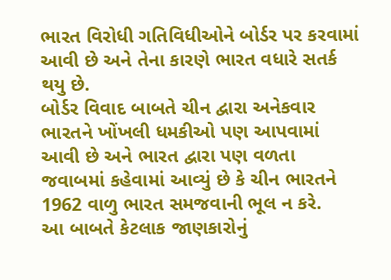ભારત વિરોધી ગતિવિધીઓને બોર્ડર પર કરવામાં આવી છે અને તેના કારણે ભારત વધારે સતર્ક થયુ છે.
બોર્ડર વિવાદ બાબતે ચીન દ્વારા અનેકવાર ભારતને ખોંખલી ધમકીઓ પણ આપવામાં આવી છે અને ભારત દ્વારા પણ વળતા જવાબમાં કહેવામાં આવ્યું છે કે ચીન ભારતને 1962 વાળુ ભારત સમજવાની ભૂલ ન કરે.
આ બાબતે કેટલાક જાણકારોનું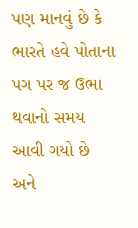પણ માનવું છે કે ભારતે હવે પોતાના પગ પર જ ઉભા થવાનો સમય આવી ગયો છે અને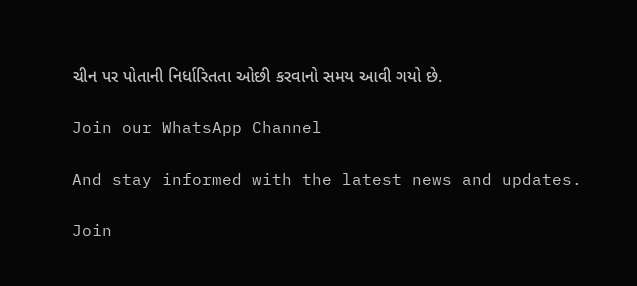ચીન પર પોતાની નિર્ધારિતતા ઓછી કરવાનો સમય આવી ગયો છે.

Join our WhatsApp Channel

And stay informed with the latest news and updates.

Join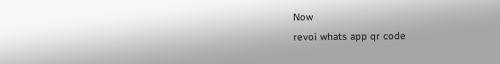Now
revoi whats app qr code